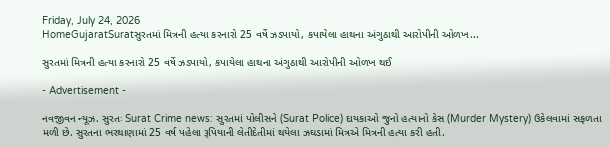Friday, July 24, 2026
HomeGujaratSuratસુરતમાં મિત્રની હત્યા કરનારો 25 વર્ષે ઝડપાયો, કપાયેલા હાથના અંગુઠાથી આરોપીની ઓળખ...

સુરતમાં મિત્રની હત્યા કરનારો 25 વર્ષે ઝડપાયો, કપાયેલા હાથના અંગુઠાથી આરોપીની ઓળખ થઈ

- Advertisement -

નવજીવન ન્યૂઝ. સુરતઃ Surat Crime news: સુરતમાં પોલીસને (Surat Police) દાયકાઓ જુનો હત્યાનો કેસ (Murder Mystery) ઉકેલવામાં સફળતા મળી છે. સુરતના ભરથાણામાં 25 વર્ષ પહેલા રૂપિયાની લેતીદેતીમાં થયેલા ઝઘડામાં મિત્રએ મિત્રની હત્યા કરી હતી.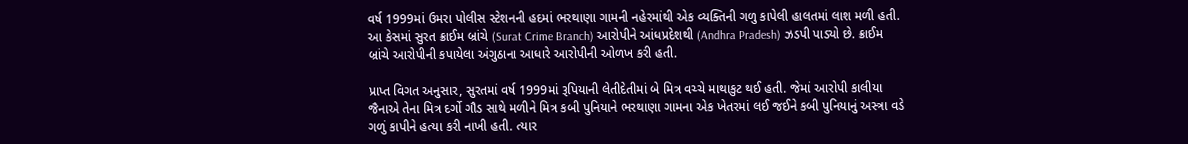વર્ષ 1999માં ઉમરા પોલીસ સ્ટેશનની હદમાં ભરથાણા ગામની નહેરમાંથી એક વ્યક્તિની ગળુ કાપેલી હાલતમાં લાશ મળી હતી. આ કેસમાં સુરત ક્રાઈમ બ્રાંચે (Surat Crime Branch) આરોપીને આંધપ્રદેશથી (Andhra Pradesh) ઝડપી પાડ્યો છે. ક્રાઈમ બ્રાંચે આરોપીની કપાયેલા અંગુઠાના આધારે આરોપીની ઓળખ કરી હતી.

પ્રાપ્ત વિગત અનુસાર, સુરતમાં વર્ષ 1999માં રૂપિયાની લેતીદેતીમાં બે મિત્ર વચ્ચે માથાકુટ થઈ હતી. જેમાં આરોપી કાલીયા જૈનાએ તેના મિત્ર દર્ગો ગૌડ સાથે મળીને મિત્ર કબી પુનિયાને ભરથાણા ગામના એક ખેતરમાં લઈ જઈને કબી પુનિયાનું અસ્ત્રા વડે ગળું કાપીને હત્યા કરી નાખી હતી. ત્યાર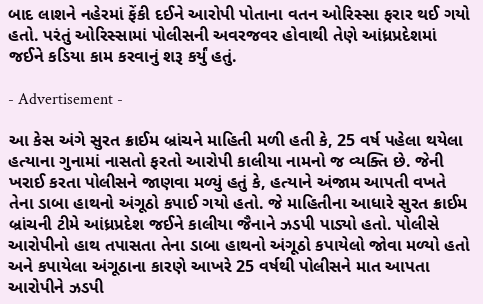બાદ લાશને નહેરમાં ફેંકી દઈને આરોપી પોતાના વતન ઓરિસ્સા ફરાર થઈ ગયો હતો. પરંતું ઓરિસ્સામાં પોલીસની અવરજવર હોવાથી તેણે આંધ્રપ્રદેશમાં જઈને કડિયા કામ કરવાનું શરૂ કર્યું હતું.

- Advertisement -

આ કેસ અંગે સુરત ક્રાઈમ બ્રાંચને માહિતી મળી હતી કે, 25 વર્ષ પહેલા થયેલા હત્યાના ગુનામાં નાસતો ફરતો આરોપી કાલીયા નામનો જ વ્યક્તિ છે. જેની ખરાઈ કરતા પોલીસને જાણવા મળ્યું હતું કે, હત્યાને અંજામ આપતી વખતે તેના ડાબા હાથનો અંગૂઠો કપાઈ ગયો હતો. જે માહિતીના આધારે સુરત ક્રાઈમ બ્રાંચની ટીમે આંધ્રપ્રદેશ જઈને કાલીયા જૈનાને ઝડપી પાડ્યો હતો. પોલીસે આરોપીનો હાથ તપાસતા તેના ડાબા હાથનો અંગૂઠો કપાયેલો જોવા મળ્યો હતો અને કપાયેલા અંગૂઠાના કારણે આખરે 25 વર્ષથી પોલીસને માત આપતા આરોપીને ઝડપી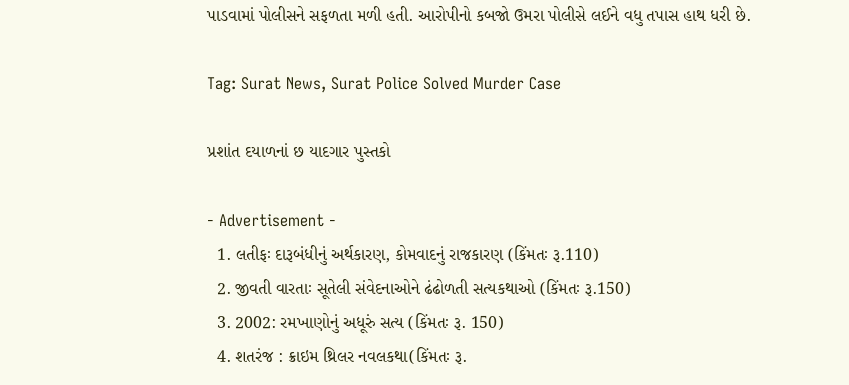પાડવામાં પોલીસને સફળતા મળી હતી. આરોપીનો કબજો ઉમરા પોલીસે લઈને વધુ તપાસ હાથ ધરી છે.

Tag: Surat News, Surat Police Solved Murder Case

પ્રશાંત દયાળનાં છ યાદગાર પુસ્તકો

- Advertisement -
  1. લતીફઃ દારૂબંધીનું અર્થકારણ, કોમવાદનું રાજકારણ (કિંમતઃ રૂ.110)
  2. જીવતી વારતાઃ સૂતેલી સંવેદનાઓને ઢંઢોળતી સત્યકથાઓ (કિંમતઃ રૂ.150)
  3. 2002: રમખાણોનું અધૂરું સત્ય (કિંમતઃ રૂ. 150)
  4. શતરંજ : ક્રાઇમ થ્રિલર નવલકથા(કિંમતઃ રૂ.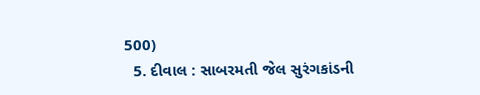500)
  5. દીવાલ : સાબરમતી જેલ સુરંગકાંડની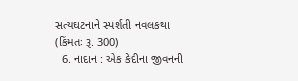સત્યઘટનાને સ્પર્શતી નવલકથા (કિંમતઃ રૂ. 300)
  6. નાદાન : એક કેદીના જીવનની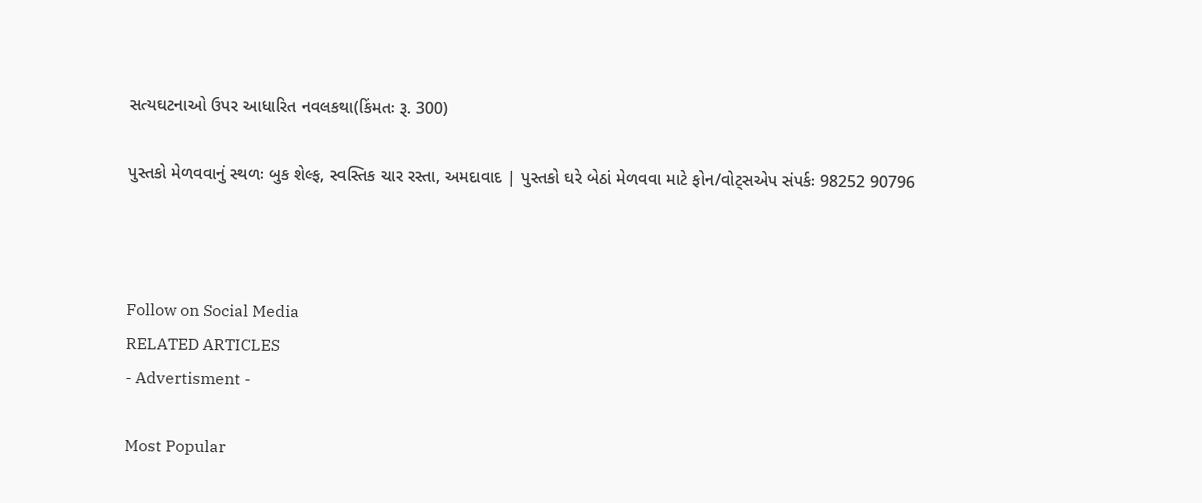સત્યઘટનાઓ ઉપર આધારિત નવલકથા(કિંમતઃ રૂ. 300)

પુસ્તકો મેળવવાનું સ્થળઃ બુક શેલ્ફ, સ્વસ્તિક ચાર રસ્તા, અમદાવાદ | પુસ્તકો ઘરે બેઠાં મેળવવા માટે ફોન/વોટ્સએપ સંપર્કઃ 98252 90796



Follow on Social Media
RELATED ARTICLES
- Advertisment -

Most Popular